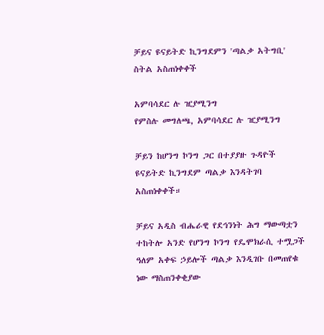ቻይና ዩናይትድ ኪንግደምን 'ጣልቃ አትግቢ' ስትል አስጠነቀቀች

አምባሳደር ሉ ዢያሚንግ
የምስሉ መግለጫ, አምባሳደር ሉ ዢያሚንግ

ቻይን ከሆንግ ኮንግ ጋር በተያያዙ ጉዳዮች ዩናይትድ ኪንግደም ጣልቃ እንዳትገባ አስጠነቀቀች።

ቻይና አዲስ ብሔራዊ የደኅንነት ሕግ ማውጣቷን ተከትሎ አንድ የሆንግ ኮንግ የዴሞክራሲ ተሟጋች ዓለም አቀፍ ኃይሎች ጣልቃ እንዲገቡ በመጠየቁ ነው ማስጠንቀቂያው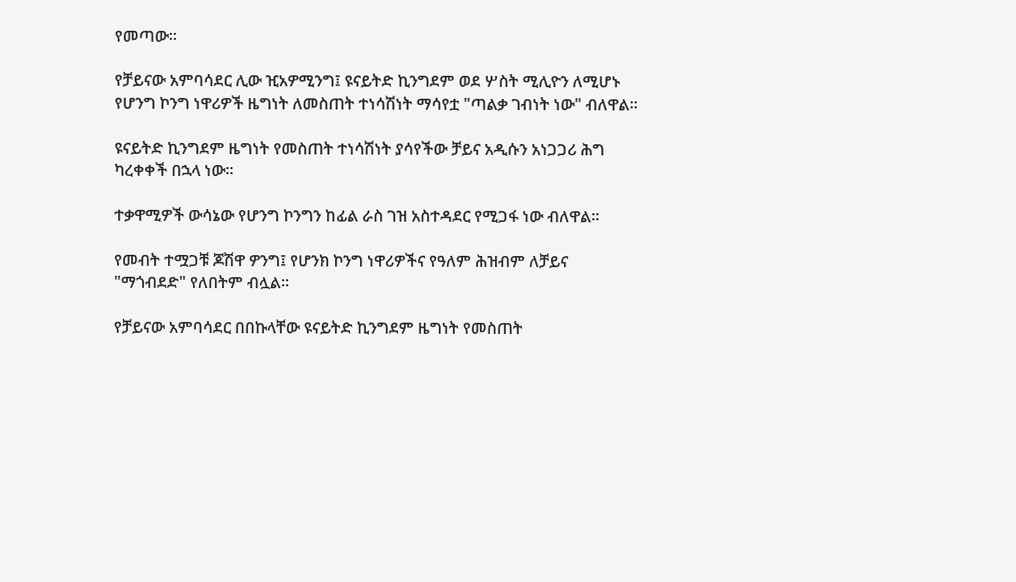የመጣው።

የቻይናው አምባሳደር ሊው ዢአዎሚንግ፤ ዩናይትድ ኪንግደም ወደ ሦስት ሚሊዮን ለሚሆኑ የሆንግ ኮንግ ነዋሪዎች ዜግነት ለመስጠት ተነሳሽነት ማሳየቷ "ጣልቃ ገብነት ነው" ብለዋል።

ዩናይትድ ኪንግደም ዜግነት የመስጠት ተነሳሽነት ያሳየችው ቻይና አዲሱን አነጋጋሪ ሕግ ካረቀቀች በኋላ ነው።

ተቃዋሚዎች ውሳኔው የሆንግ ኮንግን ከፊል ራስ ገዝ አስተዳደር የሚጋፋ ነው ብለዋል።

የመብት ተሟጋቹ ጆሽዋ ዎንግ፤ የሆንክ ኮንግ ነዋሪዎችና የዓለም ሕዝብም ለቻይና "ማጎብደድ" የለበትም ብሏል።

የቻይናው አምባሳደር በበኩላቸው ዩናይትድ ኪንግደም ዜግነት የመስጠት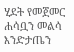ሂደት የመጀመር ሐሳቧን መልሳ እንድታጤን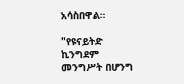አሳስበዋል።

"የዩናይትድ ኪንግደም መንግሥት በሆንግ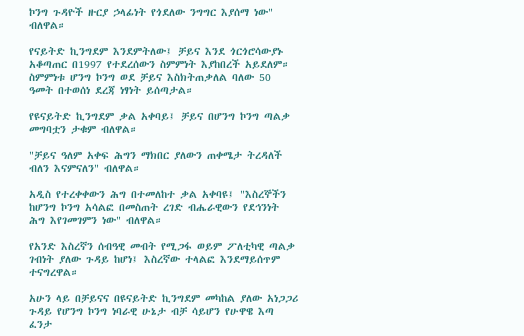ኮንግ ጉዳዮች ዙርያ ኃላፊነት የጎደለው ንግግር እያሰማ ነው" ብለዋል።

የናይትድ ኪንግደም እንደምትለው፤ ቻይና እንደ ጎርጎሮሳውያኑ አቆጣጠር በ1997 የተደረሰውን ስምምነት እያከበረች አይደለም። ስምምነቱ ሆንግ ኮንግ ወደ ቻይና እስክትጠቃለል ባለው 50 ዓመት በተወሰነ ደረጃ ነፃነት ይሰጣታል።

የዩናይትድ ኪንግደም ቃል አቀባይ፤ ቻይና በሆንግ ኮንግ ጣልቃ መግባቷን ታቁም ብለዋል።

"ቻይና ዓለም አቀፍ ሕግን ማክበር ያለውን ጠቀሜታ ትረዳለች ብለን እናምናለን" ብለዋል።

አዲስ የተረቀቀውን ሕግ በተመለከተ ቃል አቀባዩ፤ "እስረኞችን ከሆንግ ኮንግ አሳልፎ በመስጠት ረገድ ብሔራዊውን የደኅንነት ሕግ እየገመገምን ነው" ብለዋል።

የአንድ እስረኛን ሰብዓዊ መብት የሚጋፋ ወይም ፖለቲካዊ ጣልቃ ገብነት ያለው ጉዳይ ከሆነ፤ እስረኛው ተላልፎ እንደማይሰጥም ተናግረዋል።

አሁን ላይ በቻይናና በዩናይትድ ኪንግደም መካከል ያለው አነጋጋሪ ጉዳይ የሆንግ ኮንግ ነባራዊ ሁኔታ ብቻ ሳይሆን የሁዋዌ እጣ ፈንታ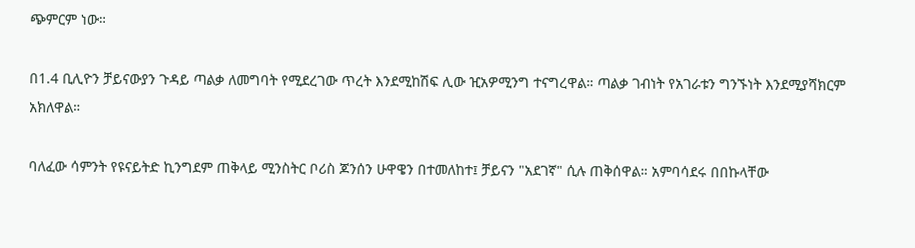ጭምርም ነው።

በ1.4 ቢሊዮን ቻይናውያን ጉዳይ ጣልቃ ለመግባት የሚደረገው ጥረት እንደሚከሽፍ ሊው ዢአዎሚንግ ተናግረዋል። ጣልቃ ገብነት የአገራቱን ግንኙነት እንደሚያሻክርም አክለዋል።

ባለፈው ሳምንት የዩናይትድ ኪንግደም ጠቅላይ ሚንስትር ቦሪስ ጆንሰን ሁዋዌን በተመለከተ፤ ቻይናን "አደገኛ" ሲሉ ጠቅሰዋል። አምባሳደሩ በበኩላቸው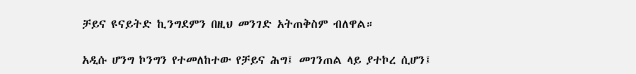ቻይና ዩናይትድ ኪንግደምን በዚህ መንገድ አትጠቅስም ብለዋል።

አዲሱ ሆንግ ኮንግን የተመለከተው የቻይና ሕግ፤ መገንጠል ላይ ያተኮረ ሲሆን፤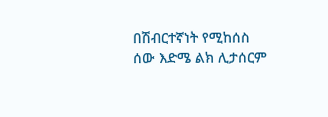በሽብርተኛነት የሚከሰስ ሰው እድሜ ልክ ሊታሰርም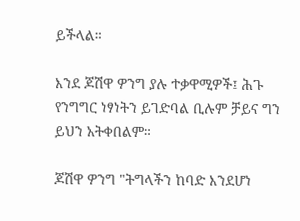ይችላል።

እንደ ጆሽዋ ዎንግ ያሉ ተቃዋሚዎች፤ ሕጉ የንግግር ነፃነትን ይገድባል ቢሉም ቻይና ግን ይህን አትቀበልም።

ጆሽዋ ዎንግ "ትግላችን ከባድ እንደሆነ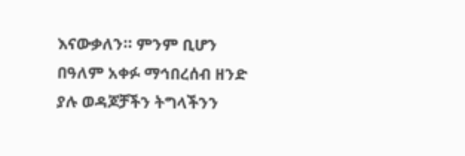እናውቃለን። ምንም ቢሆን በዓለም አቀፉ ማኅበረሰብ ዘንድ ያሉ ወዳጆቻችን ትግላችንን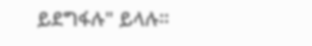ይደግፋሉ" ይላሉ።